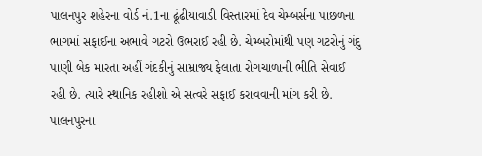પાલનપુર શહેરના વોર્ડ નં.1ના ઢૂંઢીયાવાડી વિસ્તારમાં દેવ ચેમ્બર્સના પાછળના ભાગમાં સફાઈના અભાવે ગટરો ઉભરાઈ રહી છે. ચેમ્બરોમાંથી પણ ગટરોનું ગંદુ પાણી બેક મારતા અહીં ગંદકીનું સામ્રાજ્ય ફેલાતા રોગચાળાની ભીતિ સેવાઈ રહી છે. ત્યારે સ્થાનિક રહીશો એ સત્વરે સફાઈ કરાવવાની માંગ કરી છે. પાલનપુરના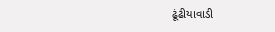ઢૂંઢીયાવાડી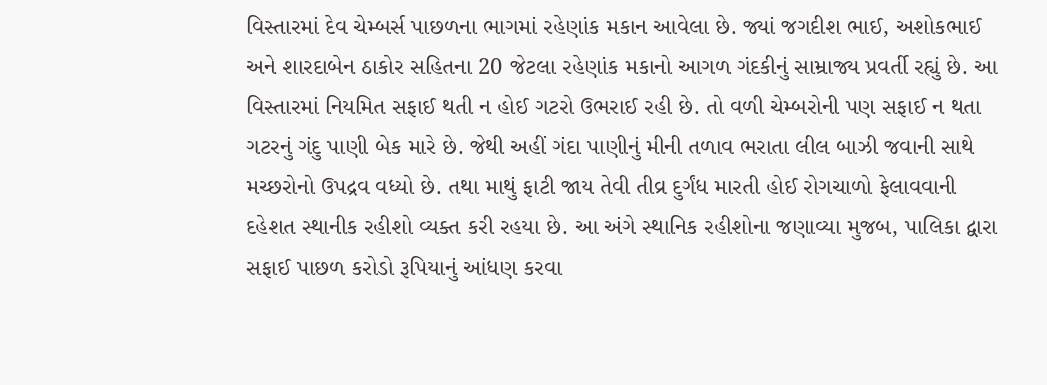વિસ્તારમાં દેવ ચેમ્બર્સ પાછળના ભાગમાં રહેણાંક મકાન આવેલા છે. જ્યાં જગદીશ ભાઈ, અશોકભાઈ અને શારદાબેન ઠાકોર સહિતના 20 જેટલા રહેણાંક મકાનો આગળ ગંદકીનું સામ્રાજ્ય પ્રવર્તી રહ્યું છે. આ વિસ્તારમાં નિયમિત સફાઈ થતી ન હોઈ ગટરો ઉભરાઈ રહી છે. તો વળી ચેમ્બરોની પણ સફાઈ ન થતા ગટરનું ગંદુ પાણી બેક મારે છે. જેથી અહીં ગંદા પાણીનું મીની તળાવ ભરાતા લીલ બાઝી જવાની સાથે મચ્છરોનો ઉપદ્રવ વધ્યો છે. તથા માથું ફાટી જાય તેવી તીવ્ર દુર્ગંધ મારતી હોઈ રોગચાળો ફેલાવવાની દહેશત સ્થાનીક રહીશો વ્યક્ત કરી રહયા છે. આ અંગે સ્થાનિક રહીશોના જણાવ્યા મુજબ, પાલિકા દ્વારા સફાઈ પાછળ કરોડો રૂપિયાનું આંધણ કરવા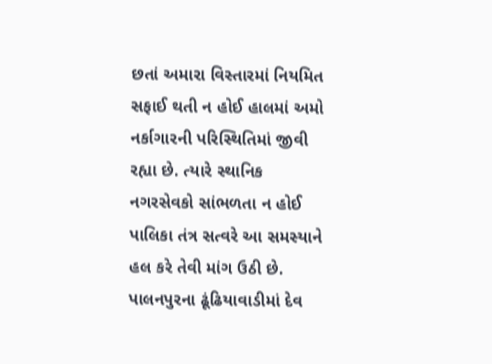છતાં અમારા વિસ્તારમાં નિયમિત સફાઈ થતી ન હોઈ હાલમાં અમો નર્કાગારની પરિસ્થિતિમાં જીવી રહ્યા છે. ત્યારે સ્થાનિક નગરસેવકો સાંભળતા ન હોઈ પાલિકા તંત્ર સત્વરે આ સમસ્યાને હલ કરે તેવી માંગ ઉઠી છે.
પાલનપુરના ઢૂંઢિયાવાડીમાં દેવ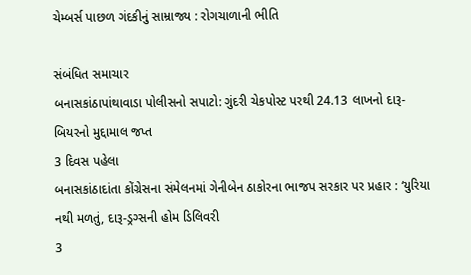ચેમ્બર્સ પાછળ ગંદકીનું સામ્રાજ્ય : રોગચાળાની ભીતિ

સંબંધિત સમાચાર
બનાસકાંઠાપાંથાવાડા પોલીસનો સપાટો: ગુંદરી ચેકપોસ્ટ પરથી 24.13 લાખનો દારૂ-બિયરનો મુદ્દામાલ જપ્ત
3 દિવસ પહેલા
બનાસકાંઠાદાંતા કોંગ્રેસના સંમેલનમાં ગેનીબેન ઠાકોરના ભાજપ સરકાર પર પ્રહાર : ‘યુરિયા નથી મળતું, દારૂ-ડ્રગ્સની હોમ ડિલિવરી
3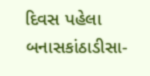દિવસ પહેલા
બનાસકાંઠાડીસા-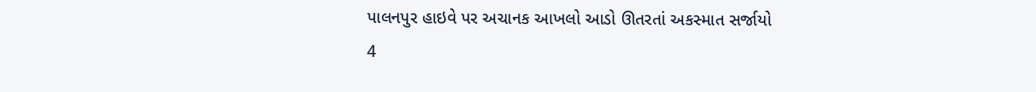પાલનપુર હાઇવે પર અચાનક આખલો આડો ઊતરતાં અકસ્માત સર્જાયો
4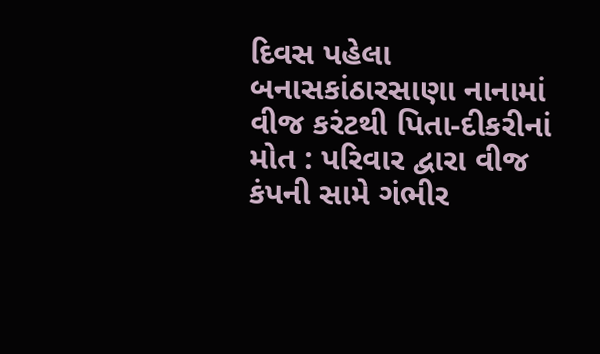દિવસ પહેલા
બનાસકાંઠારસાણા નાનામાં વીજ કરંટથી પિતા-દીકરીનાં મોત : પરિવાર દ્વારા વીજ કંપની સામે ગંભીર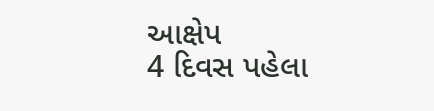આક્ષેપ
4 દિવસ પહેલા